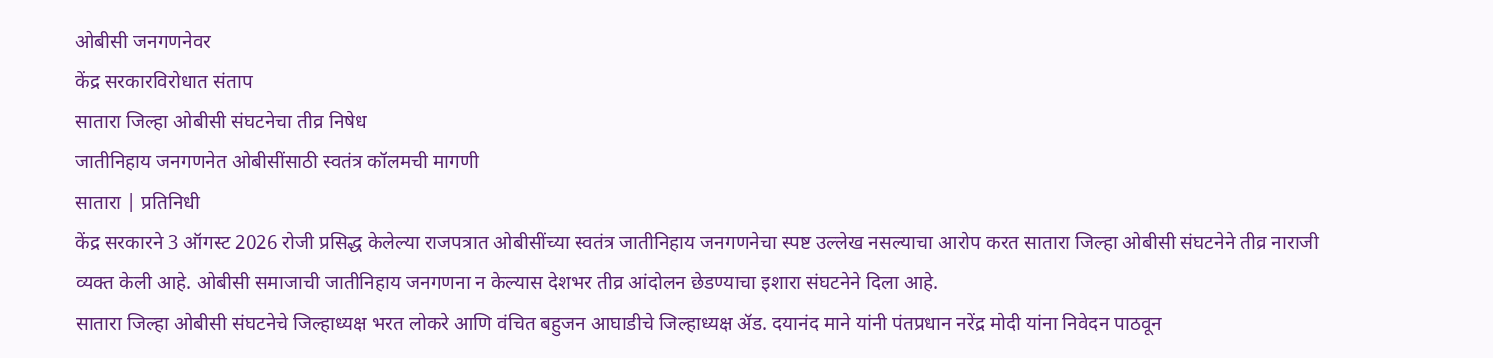ओबीसी जनगणनेवर
केंद्र सरकारविरोधात संताप
सातारा जिल्हा ओबीसी संघटनेचा तीव्र निषेध
जातीनिहाय जनगणनेत ओबीसींसाठी स्वतंत्र कॉलमची मागणी
सातारा | प्रतिनिधी
केंद्र सरकारने 3 ऑगस्ट 2026 रोजी प्रसिद्ध केलेल्या राजपत्रात ओबीसींच्या स्वतंत्र जातीनिहाय जनगणनेचा स्पष्ट उल्लेख नसल्याचा आरोप करत सातारा जिल्हा ओबीसी संघटनेने तीव्र नाराजी व्यक्त केली आहे. ओबीसी समाजाची जातीनिहाय जनगणना न केल्यास देशभर तीव्र आंदोलन छेडण्याचा इशारा संघटनेने दिला आहे.
सातारा जिल्हा ओबीसी संघटनेचे जिल्हाध्यक्ष भरत लोकरे आणि वंचित बहुजन आघाडीचे जिल्हाध्यक्ष ॲड. दयानंद माने यांनी पंतप्रधान नरेंद्र मोदी यांना निवेदन पाठवून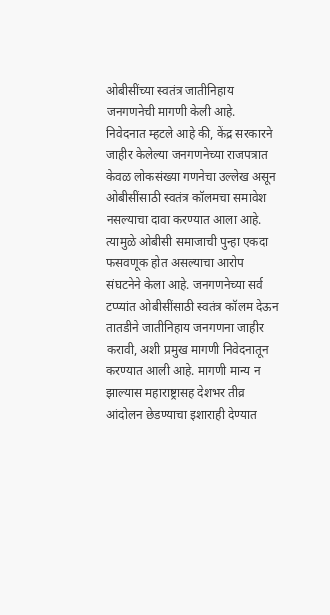ओबीसींच्या स्वतंत्र जातीनिहाय जनगणनेची मागणी केली आहे.
निवेदनात म्हटले आहे की, केंद्र सरकारने जाहीर केलेल्या जनगणनेच्या राजपत्रात केवळ लोकसंख्या गणनेचा उल्लेख असून ओबीसींसाठी स्वतंत्र कॉलमचा समावेश नसल्याचा दावा करण्यात आला आहे. त्यामुळे ओबीसी समाजाची पुन्हा एकदा फसवणूक होत असल्याचा आरोप संघटनेने केला आहे. जनगणनेच्या सर्व टप्प्यांत ओबीसींसाठी स्वतंत्र कॉलम देऊन तातडीने जातीनिहाय जनगणना जाहीर करावी, अशी प्रमुख मागणी निवेदनातून करण्यात आली आहे. मागणी मान्य न झाल्यास महाराष्ट्रासह देशभर तीव्र आंदोलन छेडण्याचा इशाराही देण्यात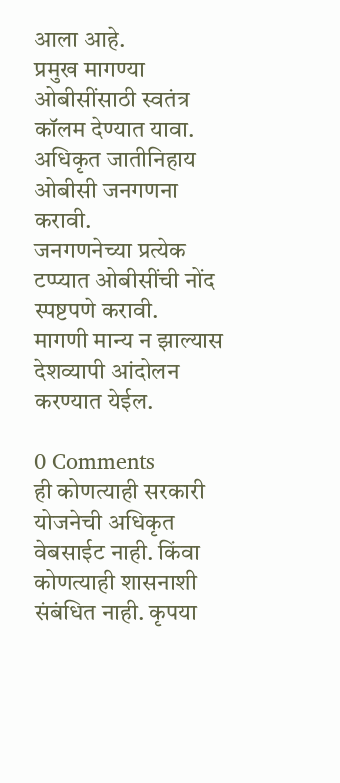आला आहे.
प्रमुख मागण्या
ओबीसींसाठी स्वतंत्र कॉलम देण्यात यावा.
अधिकृत जातीनिहाय ओबीसी जनगणना करावी.
जनगणनेच्या प्रत्येक टप्प्यात ओबीसींची नोंद स्पष्टपणे करावी.
मागणी मान्य न झाल्यास देशव्यापी आंदोलन करण्यात येईल.

0 Comments
ही कोणत्याही सरकारी योजनेची अधिकृत वेबसाईट नाही. किंवा कोणत्याही शासनाशी संबंधित नाही. कृपया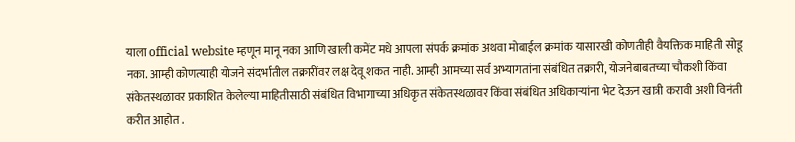याला official website म्हणून मानू नका आणि खाली कमेंट मधे आपला संपर्क क्रमांक अथवा मोबाईल क्रमांक यासारखी कोणतीही वैयक्तिक माहिती सोडू नका. आम्ही कोणत्याही योजने संदर्भातील तक्रारींवर लक्ष देवू शकत नाही. आम्ही आमच्या सर्व अभ्यागतांना संबंधित तक्रारी, योजनेबाबतच्या चौकशी किंवा संकेतस्थळावर प्रकाशित केलेल्या माहितीसाठी संबंधित विभागाच्या अधिकृत संकेतस्थळावर किंवा संबंधित अधिकाऱ्यांना भेट देऊन खात्री करावी अशी विनंती करीत आहोत .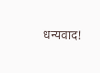धन्यवाद!